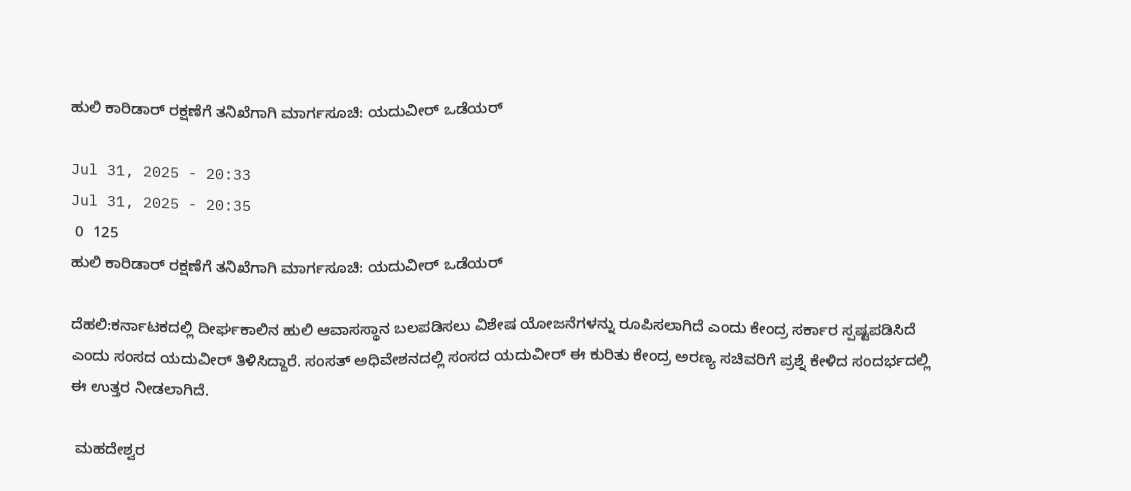ಹುಲಿ ಕಾರಿಡಾರ್‌ ರಕ್ಷಣೆಗೆ ತನಿಖೆಗಾಗಿ ಮಾರ್ಗಸೂಚಿ: ಯದುವೀರ್ ಒಡೆಯರ್

Jul 31, 2025 - 20:33
Jul 31, 2025 - 20:35
 0  125
ಹುಲಿ ಕಾರಿಡಾರ್‌ ರಕ್ಷಣೆಗೆ ತನಿಖೆಗಾಗಿ ಮಾರ್ಗಸೂಚಿ: ಯದುವೀರ್ ಒಡೆಯರ್

ದೆಹಲಿ:ಕರ್ನಾಟಕದಲ್ಲಿ ದೀರ್ಘಕಾಲಿನ ಹುಲಿ ಆವಾಸಸ್ಥಾನ ಬಲಪಡಿಸಲು ವಿಶೇಷ ಯೋಜನೆಗಳನ್ನು ರೂಪಿಸಲಾಗಿದೆ ಎಂದು ಕೇಂದ್ರ ಸರ್ಕಾರ ಸ್ಪಷ್ಟಪಡಿಸಿದೆ ಎಂದು ಸಂಸದ ಯದುವೀರ್‌ ತಿಳಿಸಿದ್ದಾರೆ. ಸಂಸತ್‌ ಅಧಿವೇಶನದಲ್ಲಿ ಸಂಸದ ಯದುವೀರ್‌ ಈ ಕುರಿತು ಕೇಂದ್ರ ಅರಣ್ಯ ಸಚಿವರಿಗೆ ಪ್ರಶ್ನೆ ಕೇಳಿದ ಸಂದರ್ಭದಲ್ಲಿ ಈ ಉತ್ತರ ನೀಡಲಾಗಿದೆ.

 ಮಹದೇಶ್ವರ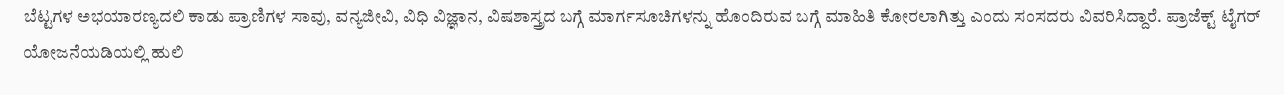ಬೆಟ್ಟಗಳ ಅಭಯಾರಣ್ಯದಲಿ ಕಾಡು ಪ್ರಾಣಿಗಳ ಸಾವು, ವನ್ಯಜೀವಿ, ವಿಧಿ ವಿಜ್ಞಾನ, ವಿಷಶಾಸ್ತ್ರದ ಬಗ್ಗೆ ಮಾರ್ಗಸೂಚಿಗಳನ್ನು ಹೊಂದಿರುವ ಬಗ್ಗೆ ಮಾಹಿತಿ ಕೋರಲಾಗಿತ್ತು ಎಂದು ಸಂಸದರು ವಿವರಿಸಿದ್ದಾರೆ. ಪ್ರಾಜೆಕ್ಟ್‌ ಟೈಗರ್‌ ಯೋಜನೆಯಡಿಯಲ್ಲಿ ಹುಲಿ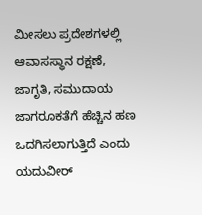ಮೀಸಲು ಪ್ರದೇಶಗಳಲ್ಲಿ ಆವಾಸಸ್ಥಾನ ರಕ್ಷಣೆ, ಜಾಗೃತಿ, ಸಮುದಾಯ ಜಾಗರೂಕತೆಗೆ ಹೆಚ್ಚಿನ ಹಣ ಒದಗಿಸಲಾಗುತ್ತಿದೆ ಎಂದು ಯದುವೀರ್‌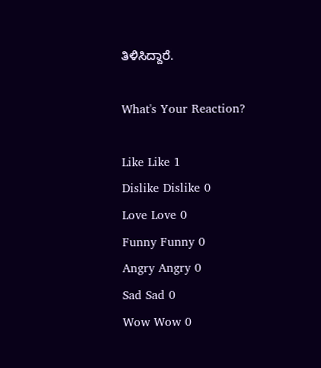ತಿಳಿಸಿದ್ದಾರೆ.

What's Your Reaction?

Like Like 1
Dislike Dislike 0
Love Love 0
Funny Funny 0
Angry Angry 0
Sad Sad 0
Wow Wow 0